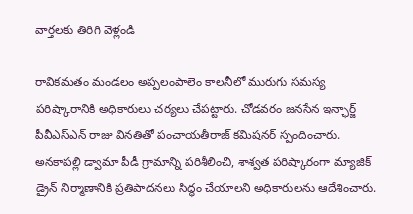వార్తలకు తిరిగి వెళ్లండి

రావికమతం మండలం అప్పలంపాలెం కాలనీలో మురుగు సమస్య పరిష్కారానికి అధికారులు చర్యలు చేపట్టారు. చోడవరం జనసేన ఇన్ఛార్జ్ పీవీఎస్ఎన్ రాజు వినతితో పంచాయతీరాజ్ కమిషనర్ స్పందించారు.
అనకాపల్లి డ్వామా పీడీ గ్రామాన్ని పరిశీలించి, శాశ్వత పరిష్కారంగా మ్యాజిక్ డ్రైన్ నిర్మాణానికి ప్రతిపాదనలు సిద్ధం చేయాలని అధికారులను ఆదేశించారు.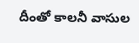దీంతో కాలనీ వాసుల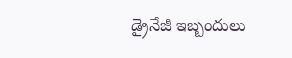డ్రైనేజీ ఇబ్బందులు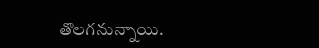తొలగనున్నాయి.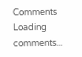Comments
Loading comments...